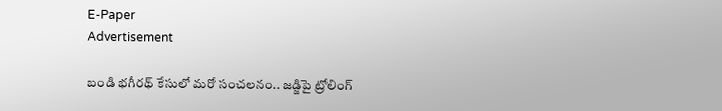E-Paper
Advertisement

బండి భగీరథ్ కేసులో మరో సంచలనం.. జడ్జిపై ట్రోలింగ్‌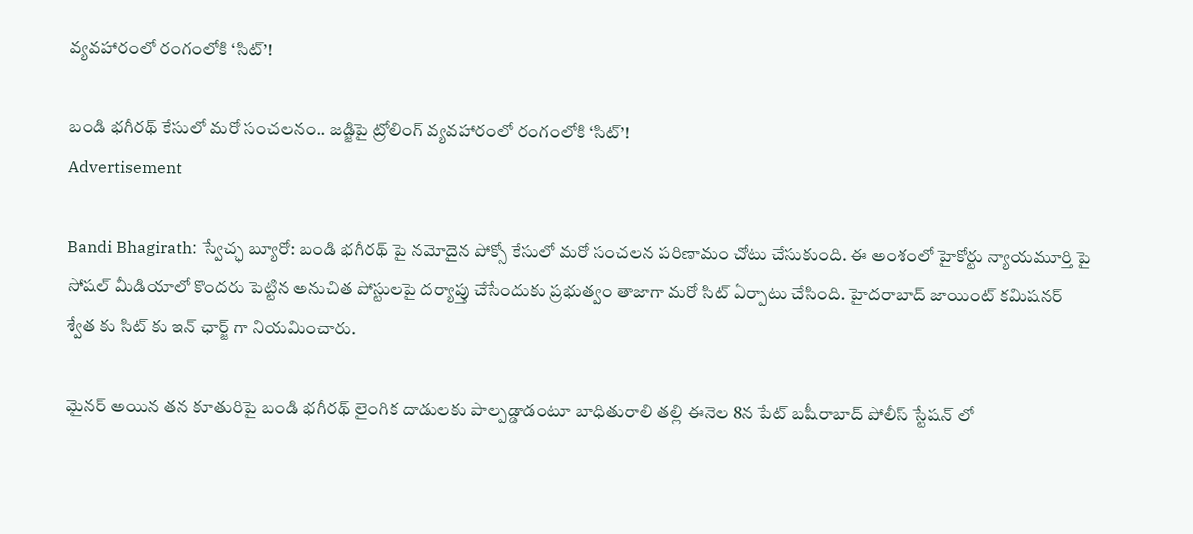వ్యవహారంలో రంగంలోకి ‘సిట్’!

బండి భగీరథ్ కేసులో మరో సంచలనం.. జడ్జిపై ట్రోలింగ్‌ వ్యవహారంలో రంగంలోకి ‘సిట్’!
Advertisement

Bandi Bhagirath: స్వేచ్ఛ బ్యూరో: బండి భగీరథ్ పై నమోదైన పోక్సో కేసులో మరో సంచలన పరిణామం చోటు చేసుకుంది. ఈ అంశంలో హైకోర్టు న్యాయమూర్తి పై సోషల్ మీడియాలో కొందరు పెట్టిన అనుచిత పోస్టులపై దర్యాప్తు చేసేందుకు ప్రభుత్వం తాజాగా మరో సిట్ ఏర్పాటు చేసింది. హైదరాబాద్ జాయింట్ కమిషనర్ శ్వేత కు సిట్ కు ఇన్ ఛార్జ్ గా నియమించారు.

మైనర్ అయిన తన కూతురిపై బండి భగీరథ్ లైంగిక దాడులకు పాల్పడ్డాడంటూ బాధితురాలి తల్లి ఈనెల 8న పేట్ బషీరాబాద్ పోలీస్ స్టేషన్ లో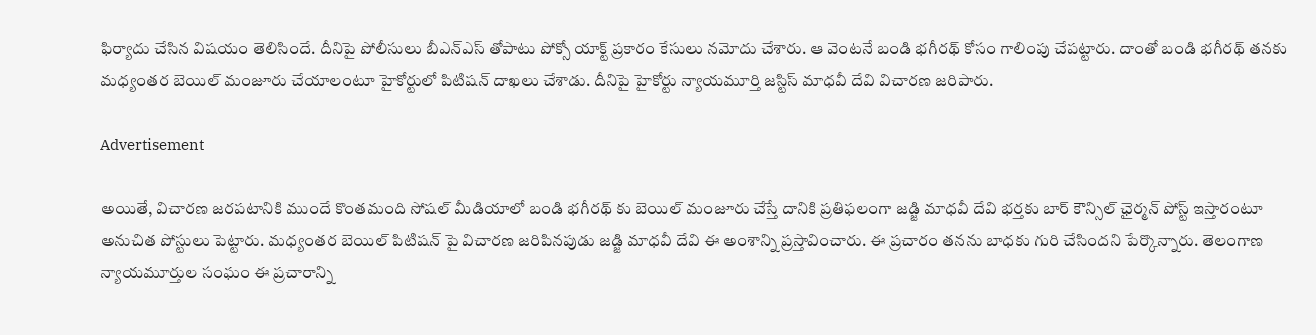ఫిర్యాదు చేసిన విషయం తెలిసిందే. దీనిపై పోలీసులు బీఎన్ఎస్ తోపాటు పోక్సో యాక్ట్ ప్రకారం కేసులు నమోదు చేశారు. ఆ వెంటనే బండి భగీరథ్ కోసం గాలింపు చేపట్టారు. దాంతో బండి భగీరథ్ తనకు మధ్యంతర బెయిల్ మంజూరు చేయాలంటూ హైకోర్టులో పిటిషన్ దాఖలు చేశాడు. దీనిపై హైకోర్టు న్యాయమూర్తి జస్టిస్ మాధవీ దేవి విచారణ జరిపారు.

Advertisement

అయితే, విచారణ జరపటానికి ముందే కొంతమంది సోషల్ మీడియాలో బండి భగీరథ్ కు బెయిల్ మంజూరు చేస్తే దానికి ప్రతిఫలంగా జడ్జి మాధవీ దేవి భర్తకు బార్ కౌన్సిల్ ఛైర్మన్ పోస్ట్ ఇస్తారంటూ అనుచిత పోస్టులు పెట్టారు. మధ్యంతర బెయిల్ పిటిషన్ పై విచారణ జరిపినపుడు జడ్జి మాధవీ దేవి ఈ అంశాన్ని ప్రస్తావించారు. ఈ ప్రచారం తనను బాధకు గురి చేసిందని పేర్కొన్నారు. తెలంగాణ న్యాయమూర్తుల సంఘం ఈ ప్రచారాన్ని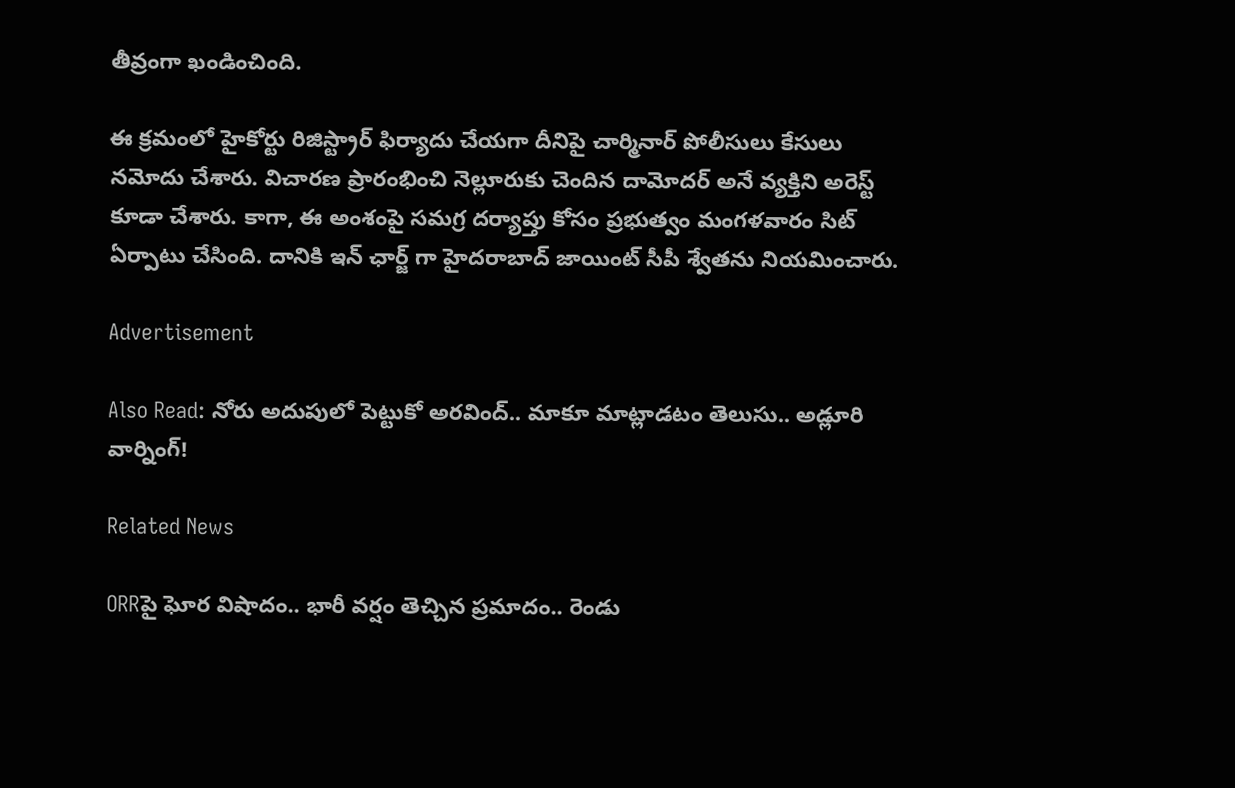తీవ్రంగా ఖండించింది.

ఈ క్రమంలో హైకోర్టు రిజిస్ట్రార్ ఫిర్యాదు చేయగా దీనిపై చార్మినార్ పోలీసులు కేసులు నమోదు చేశారు. విచారణ ప్రారంభించి నెల్లూరుకు చెందిన దామోదర్ అనే వ్యక్తిని అరెస్ట్ కూడా చేశారు. కాగా, ఈ అంశంపై సమగ్ర దర్యాప్తు కోసం ప్రభుత్వం మంగళవారం సిట్ ఏర్పాటు చేసింది. దానికి ఇన్ ఛార్జ్ గా హైదరాబాద్ జాయింట్ సీపీ శ్వేతను నియమించారు.

Advertisement

Also Read: నోరు అదుపులో పెట్టుకో అరవింద్.. మాకూ మాట్లాడటం తెలుసు.. అడ్లూరి వార్నింగ్!

Related News

ORRపై ఘోర విషాదం.. భారీ వర్షం తెచ్చిన ప్రమాదం.. రెండు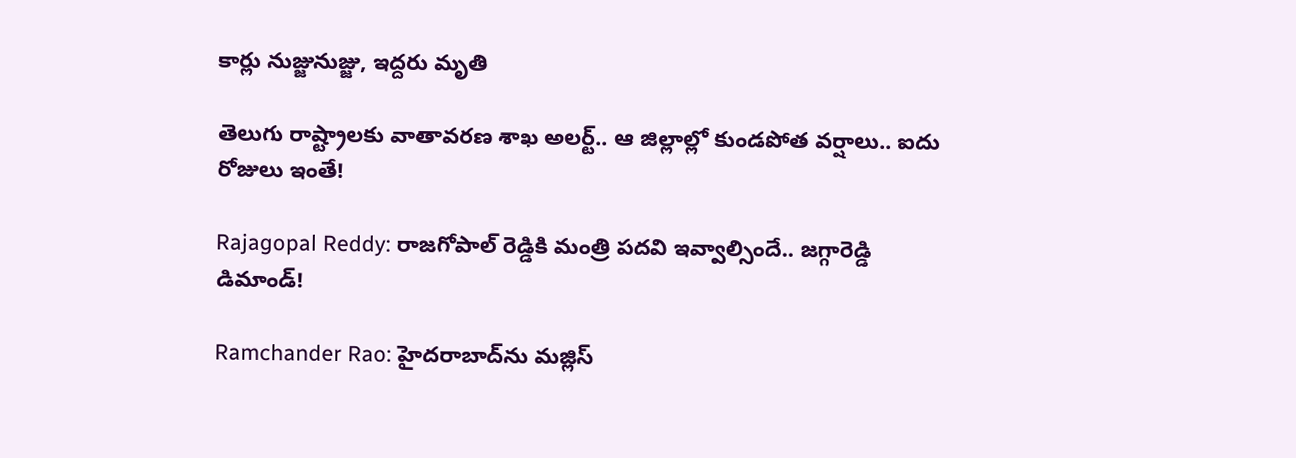కార్లు నుజ్జునుజ్జు, ఇద్దరు మృతి

తెలుగు రాష్ట్రాలకు వాతావరణ శాఖ అలర్ట్.. ఆ జిల్లాల్లో కుండపోత వర్షాలు.. ఐదు రోజులు ఇంతే!

Rajagopal Reddy: రాజగోపాల్ రెడ్డికి మంత్రి పదవి ఇవ్వాల్సిందే.. జగ్గారెడ్డి డిమాండ్!

Ramchander Rao: హైదరాబాద్‌ను మజ్లిస్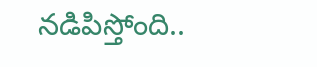నడిపిస్తోంది..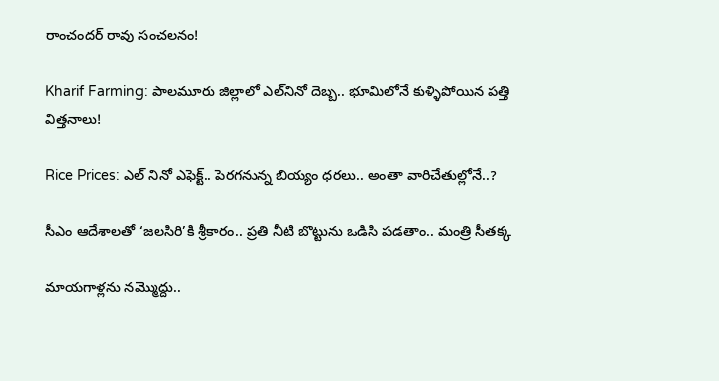రాంచందర్ రావు సంచలనం!

Kharif Farming: పాలమూరు జిల్లాలో ఎల్‌నినో దెబ్బ.. భూమిలోనే కుళ్ళిపోయిన పత్తి విత్తనాలు!

Rice Prices: ఎల్ నినో ఎఫెక్ట్.. పెరగనున్న బియ్యం ధరలు.. అంతా వారిచేతుల్లోనే..?

సీఎం ఆదేశాలతో ‘జలసిరి’కి శ్రీకారం.. ప్రతి నీటి బొట్టును ఒడిసి పడతాం.. మంత్రి సీతక్క

మాయగాళ్లను నమ్మొద్దు..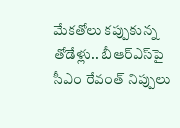మేకతోలు కప్పుకున్న తోడేళ్లు.. బీఆర్‌ఎస్‌పై సీఎం రేవంత్ నిప్పులు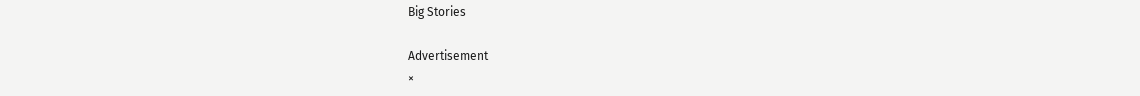Big Stories

Advertisement
×